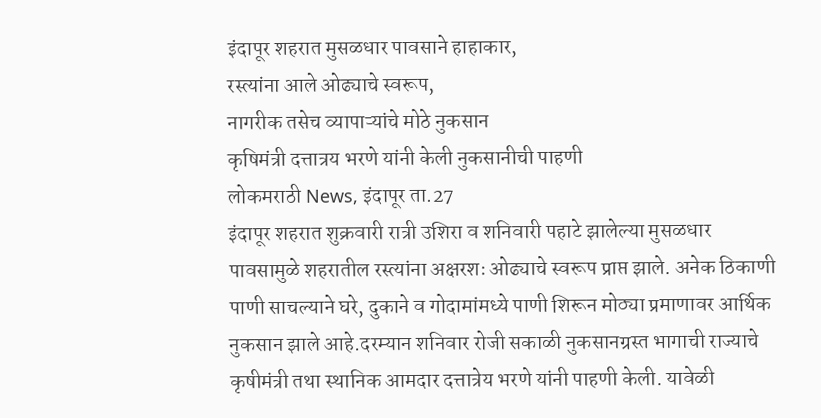इंदापूर शहरात मुसळधार पावसाने हाहाकार,
रस्त्यांना आले ओढ्याचे स्वरूप,
नागरीक तसेच व्यापाऱ्यांचे मोठे नुकसान
कृषिमंत्री दत्तात्रय भरणे यांनी केली नुकसानीची पाहणी
लोकमराठी News, इंदापूर ता.27
इंदापूर शहरात शुक्रवारी रात्री उशिरा व शनिवारी पहाटे झालेल्या मुसळधार पावसामुळे शहरातील रस्त्यांना अक्षरशः ओढ्याचे स्वरूप प्राप्त झाले. अनेक ठिकाणी पाणी साचल्याने घरे, दुकाने व गोदामांमध्ये पाणी शिरून मोठ्या प्रमाणावर आर्थिक नुकसान झाले आहे.दरम्यान शनिवार रोजी सकाळी नुकसानग्रस्त भागाची राज्याचे कृषीमंत्री तथा स्थानिक आमदार दत्तात्रेय भरणे यांनी पाहणी केली. यावेळी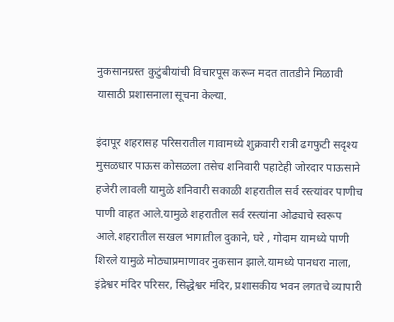नुकसानग्रस्त कुटुंबीयांची विचारपूस करून मदत तातडीने मिळावी यासाठी प्रशासनाला सूचना केल्या.

इंदापूर शहरासह परिसरातील गावामध्ये शुक्रवारी रात्री ढगफुटी सदृश्य मुसळधार पाऊस कोसळला तसेच शनिवारी पहाटेही जोरदार पाऊसाने हजेरी लावली यामुळे शनिवारी सकाळी शहरातील सर्व रस्त्यांवर पाणीच पाणी वाहत आले.यामुळे शहरातील सर्व रस्त्यांना ओढ्याचे स्वरूप आले.शहरातील सखल भागातील दुकाने, घरे , गोदाम यामध्ये पाणी शिरले यामुळे मोठ्याप्रमाणावर नुकसान झाले.यामध्ये पानधरा नाला, इंद्रेश्वर मंदिर परिसर, सिद्धेश्वर मंदिर, प्रशासकीय भवन लगतचे व्यापारी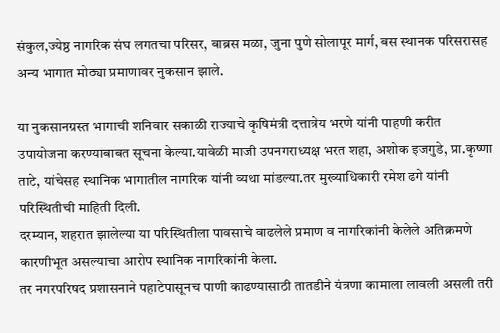संकुल,ज्येष्ठ नागरिक संघ लगतचा परिसर, बाब्रस मळा, जुना पुणे सोलापूर मार्ग, बस स्थानक परिसरासह अन्य भागात मोठ्या प्रमाणावर नुकसान झाले.

या नुकसानग्रस्त भागाची शनिवार सकाळी राज्याचे कृषिमंत्री दत्तात्रेय भरणे यांनी पाहणी करीत उपायोजना करण्याबाबत सूचना केल्या.यावेळी माजी उपनगराध्यक्ष भरत शहा, अशोक इजगुडे, प्रा.कृष्णा ताटे, यांचेसह स्थानिक भागातील नागरिक यांनी व्यथा मांडल्या.तर मुख्याधिकारी रमेश ढगे यांनी परिस्थितीची माहिती दिली.
दरम्यान, शहरात झालेल्या या परिस्थितीला पावसाचे वाढलेले प्रमाण व नागरिकांनी केलेले अतिक्रमणे कारणीभूत असल्याचा आरोप स्थानिक नागरिकांनी केला.
तर नगरपरिषद प्रशासनाने पहाटेपासूनच पाणी काढण्यासाठी तातडीने यंत्रणा कामाला लावली असली तरी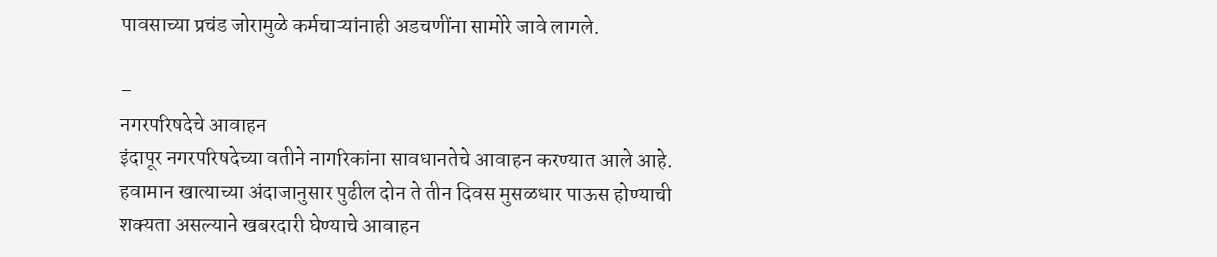पावसाच्या प्रचंड जोरामुळे कर्मचाऱ्यांनाही अडचणींना सामोरे जावे लागले.

–
नगरपरिषदेचे आवाहन
इंदापूर नगरपरिषदेच्या वतीने नागरिकांना सावधानतेचे आवाहन करण्यात आले आहे. हवामान खात्याच्या अंदाजानुसार पुढील दोन ते तीन दिवस मुसळधार पाऊस होण्याची शक्यता असल्याने खबरदारी घेण्याचे आवाहन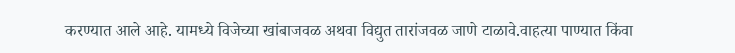करण्यात आले आहे. यामध्ये विजेच्या खांबाजवळ अथवा विद्युत तारांजवळ जाणे टाळावे.वाहत्या पाण्यात किंवा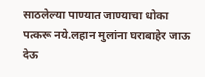साठलेल्या पाण्यात जाण्याचा धोका पत्करू नये.लहान मुलांना घराबाहेर जाऊ देऊ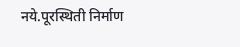नये.पूरस्थिती निर्माण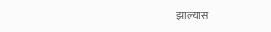झाल्यास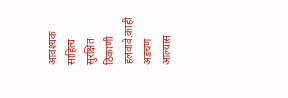आवश्यक साहित्य सुरक्षित ठिकाणी हलवावे.काही अडचण आल्यास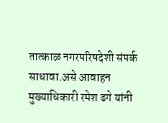तात्काळ नगरपरिषदेशी संपर्क साधावा.असे आवाहन मुख्याधिकारी रमेश ढगे यांनी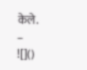केले.
–
![]()